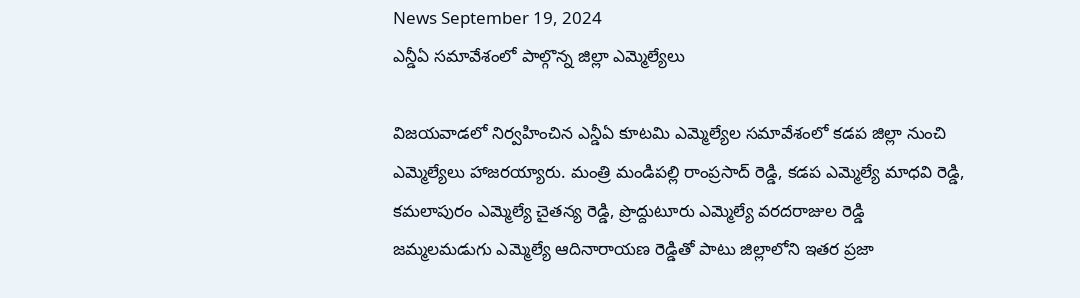News September 19, 2024
ఎన్డీఏ సమావేశంలో పాల్గొన్న జిల్లా ఎమ్మెల్యేలు

విజయవాడలో నిర్వహించిన ఎన్డీఏ కూటమి ఎమ్మెల్యేల సమావేశంలో కడప జిల్లా నుంచి ఎమ్మెల్యేలు హాజరయ్యారు. మంత్రి మండిపల్లి రాంప్రసాద్ రెడ్డి, కడప ఎమ్మెల్యే మాధవి రెడ్డి, కమలాపురం ఎమ్మెల్యే చైతన్య రెడ్డి, ప్రొద్దుటూరు ఎమ్మెల్యే వరదరాజుల రెడ్డి జమ్మలమడుగు ఎమ్మెల్యే ఆదినారాయణ రెడ్డితో పాటు జిల్లాలోని ఇతర ప్రజా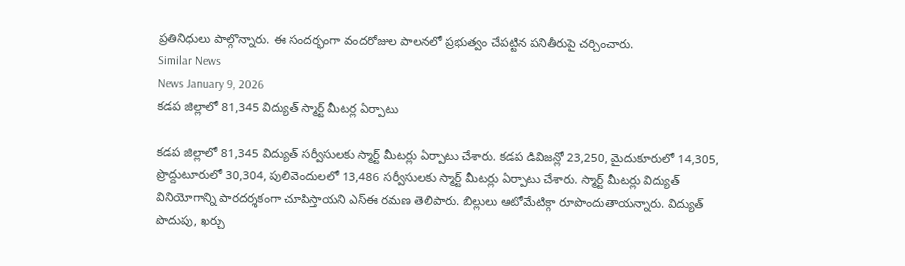ప్రతినిధులు పాల్గొన్నారు. ఈ సందర్భంగా వందరోజుల పాలనలో ప్రభుత్వం చేపట్టిన పనితీరుపై చర్చించారు.
Similar News
News January 9, 2026
కడప జిల్లాలో 81,345 విద్యుత్ స్మార్ట్ మీటర్ల ఏర్పాటు

కడప జిల్లాలో 81,345 విద్యుత్ సర్వీసులకు స్మార్ట్ మీటర్లు ఏర్పాటు చేశారు. కడప డివిజన్లో 23,250, మైదుకూరులో 14,305, ప్రొద్దుటూరులో 30,304, పులివెందులలో 13,486 సర్వీసులకు స్మార్ట్ మీటర్లు ఏర్పాటు చేశారు. స్మార్ట్ మీటర్లు విద్యుత్ వినియోగాన్ని పారదర్శకంగా చూపిస్తాయని ఎస్ఈ రమణ తెలిపారు. బిల్లులు ఆటోమేటిక్గా రూపొందుతాయన్నారు. విద్యుత్ పొదుపు, ఖర్చు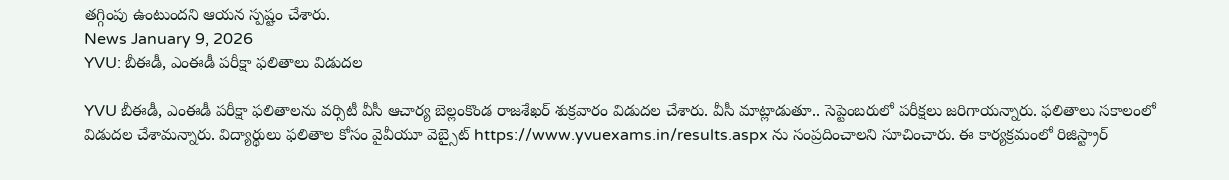తగ్గింపు ఉంటుందని ఆయన స్పష్టం చేశారు.
News January 9, 2026
YVU: బీఈడీ, ఎంఈడీ పరీక్షా ఫలితాలు విడుదల

YVU బీఈడీ, ఎంఈడీ పరీక్షా ఫలితాలను వర్సిటీ వీసీ ఆచార్య బెల్లంకొండ రాజశేఖర్ శుక్రవారం విడుదల చేశారు. వీసీ మాట్లాడుతూ.. సెప్టెంబరులో పరీక్షలు జరిగాయన్నారు. ఫలితాలు సకాలంలో విడుదల చేశామన్నారు. విద్యార్థులు ఫలితాల కోసం వైవీయూ వెబ్సైట్ https://www.yvuexams.in/results.aspx ను సంప్రదించాలని సూచించారు. ఈ కార్యక్రమంలో రిజిస్ట్రార్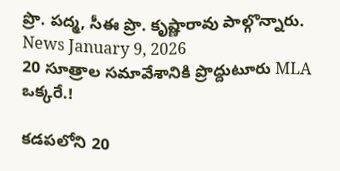ప్రొ. పద్మ, సీఈ ప్రొ. కృష్ణారావు పాల్గొన్నారు.
News January 9, 2026
20 సూత్రాల సమావేశానికి ప్రొద్దుటూరు MLA ఒక్కరే.!

కడపలోని 20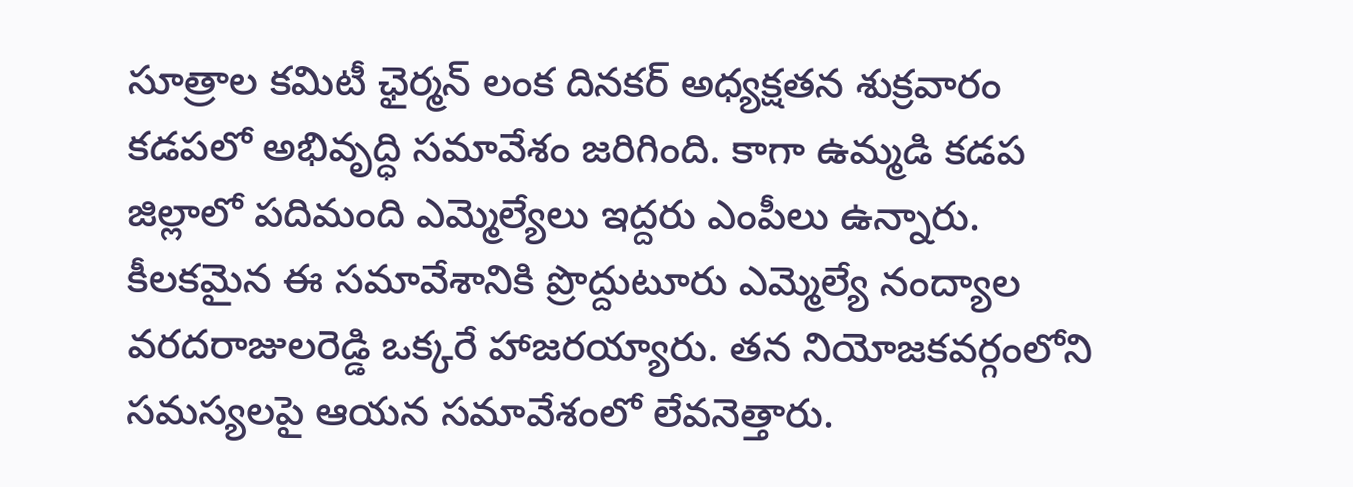సూత్రాల కమిటీ ఛైర్మన్ లంక దినకర్ అధ్యక్షతన శుక్రవారం కడపలో అభివృద్ధి సమావేశం జరిగింది. కాగా ఉమ్మడి కడప జిల్లాలో పదిమంది ఎమ్మెల్యేలు ఇద్దరు ఎంపీలు ఉన్నారు. కీలకమైన ఈ సమావేశానికి ప్రొద్దుటూరు ఎమ్మెల్యే నంద్యాల వరదరాజులరెడ్డి ఒక్కరే హాజరయ్యారు. తన నియోజకవర్గంలోని సమస్యలపై ఆయన సమావేశంలో లేవనెత్తారు.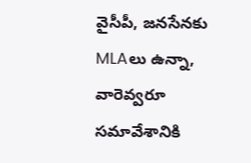వైసీపీ, జనసేనకు MLAలు ఉన్నా, వారెవ్వరూ సమావేశానికి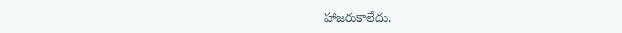హాజరుకాలేదు.